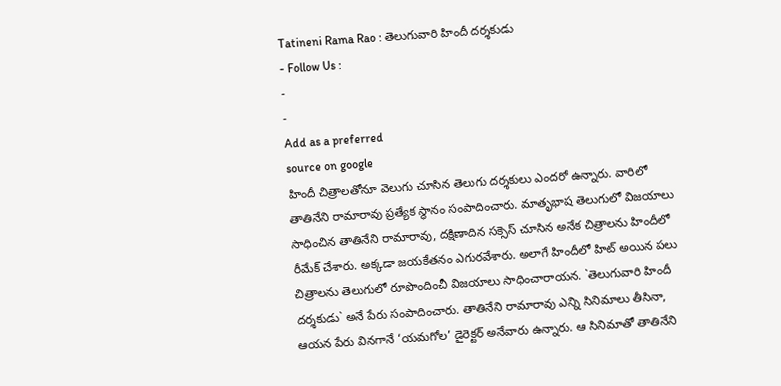Tatineni Rama Rao : తెలుగువారి హిందీ దర్శకుడు
- Follow Us :
-
-
Add as a preferred
source on google
హిందీ చిత్రాలతోనూ వెలుగు చూసిన తెలుగు దర్శకులు ఎందరో ఉన్నారు. వారిలో తాతినేని రామారావు ప్రత్యేక స్థానం సంపాదించారు. మాతృభాష తెలుగులో విజయాలు సాధించిన తాతినేని రామారావు, దక్షిణాదిన సక్సెస్ చూసిన అనేక చిత్రాలను హిందీలో రీమేక్ చేశారు. అక్కడా జయకేతనం ఎగురవేశారు. అలాగే హిందీలో హిట్ అయిన పలు చిత్రాలను తెలుగులో రూపొందించీ విజయాలు సాధించారాయన. `తెలుగువారి హిందీ దర్శకుడు` అనే పేరు సంపాదించారు. తాతినేని రామారావు ఎన్ని సినిమాలు తీసినా, ఆయన పేరు వినగానే ‘యమగోల’ డైరెక్టర్ అనేవారు ఉన్నారు. ఆ సినిమాతో తాతినేని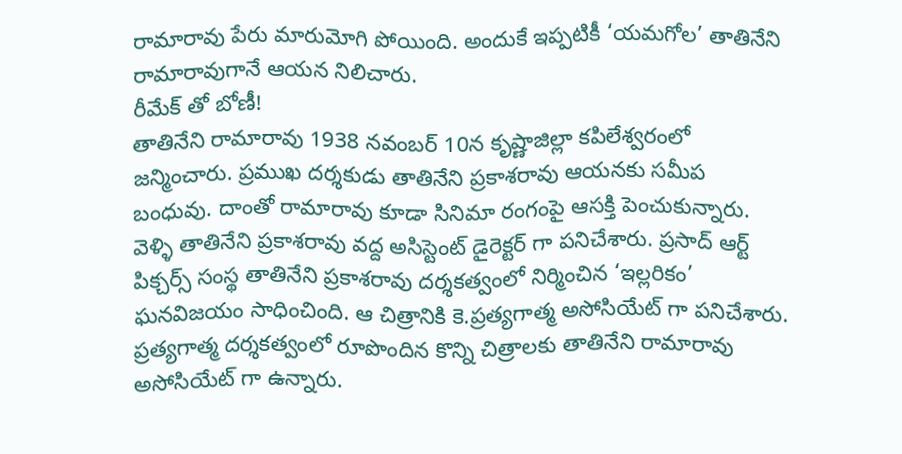రామారావు పేరు మారుమోగి పోయింది. అందుకే ఇప్పటికీ ‘యమగోల’ తాతినేని రామారావుగానే ఆయన నిలిచారు.
రీమేక్ తో బోణీ!
తాతినేని రామారావు 1938 నవంబర్ 10న కృష్ణాజిల్లా కపిలేశ్వరంలో జన్మించారు. ప్రముఖ దర్శకుడు తాతినేని ప్రకాశరావు ఆయనకు సమీప బంధువు. దాంతో రామారావు కూడా సినిమా రంగంపై ఆసక్తి పెంచుకున్నారు. వెళ్ళి తాతినేని ప్రకాశరావు వద్ద అసిస్టెంట్ డైరెక్టర్ గా పనిచేశారు. ప్రసాద్ ఆర్ట్ పిక్చర్స్ సంస్థ తాతినేని ప్రకాశరావు దర్శకత్వంలో నిర్మించిన ‘ఇల్లరికం’ ఘనవిజయం సాధించింది. ఆ చిత్రానికి కె.ప్రత్యగాత్మ అసోసియేట్ గా పనిచేశారు. ప్రత్యగాత్మ దర్శకత్వంలో రూపొందిన కొన్ని చిత్రాలకు తాతినేని రామారావు అసోసియేట్ గా ఉన్నారు.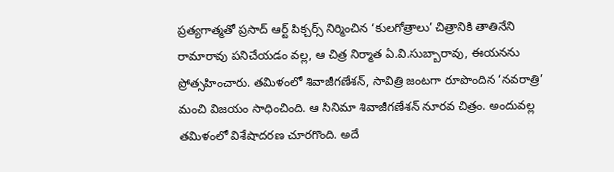ప్రత్యగాత్మతో ప్రసాద్ ఆర్ట్ పిక్చర్స్ నిర్మించిన ‘కులగోత్రాలు’ చిత్రానికి తాతినేని రామారావు పనిచేయడం వల్ల, ఆ చిత్ర నిర్మాత ఏ.వి.సుబ్బారావు, ఈయనను ప్రోత్సహించారు. తమిళంలో శివాజీగణేశన్, సావిత్రి జంటగా రూపొందిన ‘నవరాత్రి’ మంచి విజయం సాధించింది. ఆ సినిమా శివాజీగణేశన్ నూరవ చిత్రం. అందువల్ల తమిళంలో విశేషాదరణ చూరగొంది. అదే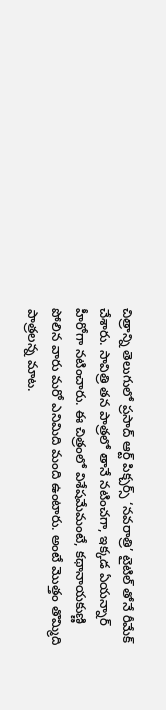చిత్రాన్ని తెలుగులో ప్రసాద్ ఆర్ట్ పిక్చర్స్ ‘నవరాత్రి’ టైటిల్ తోనే రీమేక్ చేశారు. సావిత్రి తన పాత్రలో తానే నటించగా, ఇక్కడ ఏయన్నార్ హీరోగా నటించారు. ఈ చిత్రంలో విశేషమేమంటే, కథానాయకుణ్ణి పోలిన వారు మరో ఎనిమిది మంది ఉంటారు. అంటే మొత్తం తొమ్మిది పాత్రలన్న మాట.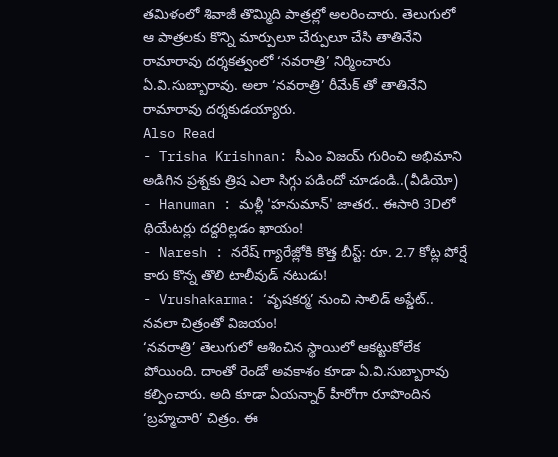తమిళంలో శివాజీ తొమ్మిది పాత్రల్లో అలరించారు. తెలుగులో ఆ పాత్రలకు కొన్ని మార్పులూ చేర్పులూ చేసి తాతినేని రామారావు దర్శకత్వంలో ‘నవరాత్రి’ నిర్మించారు ఏ.వి.సుబ్బారావు. అలా ‘నవరాత్రి’ రీమేక్ తో తాతినేని రామారావు దర్శకుడయ్యారు.
Also Read
- Trisha Krishnan: సీఎం విజయ్ గురించి అభిమాని అడిగిన ప్రశ్నకు త్రిష ఎలా సిగ్గు పడిందో చూడండి..(వీడియో)
- Hanuman : మళ్లీ 'హనుమాన్' జాతర.. ఈసారి 3Dలో థియేటర్లు దద్దరిల్లడం ఖాయం!
- Naresh : నరేష్ గ్యారేజ్లోకి కొత్త బీస్ట్: రూ. 2.7 కోట్ల పోర్షే కారు కొన్న తొలి టాలీవుడ్ నటుడు!
- Vrushakarma: ‘వృషకర్మ’ నుంచి సాలిడ్ అప్డేట్..
నవలా చిత్రంతో విజయం!
‘నవరాత్రి’ తెలుగులో ఆశించిన స్థాయిలో ఆకట్టుకోలేక పోయింది. దాంతో రెండో అవకాశం కూడా ఏ.వి.సుబ్బారావు కల్పించారు. అది కూడా ఏయన్నార్ హీరోగా రూపొందిన ‘బ్రహ్మచారి’ చిత్రం. ఈ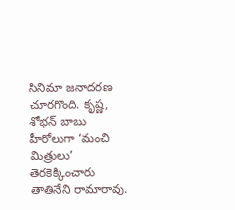సినిమా జనాదరణ చూరగొంది. కృష్ణ, శోభన్ బాబు హీరోలుగా ‘మంచి మిత్రులు’ తెరకెక్కించారు తాతినేని రామారావు.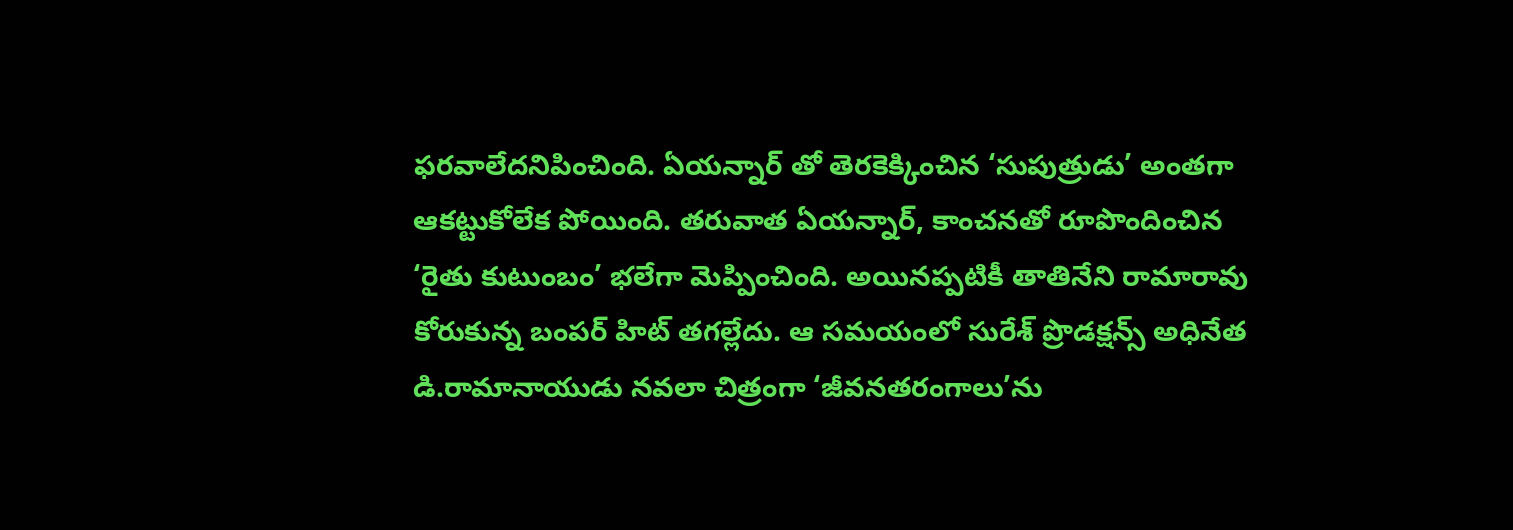ఫరవాలేదనిపించింది. ఏయన్నార్ తో తెరకెక్కించిన ‘సుపుత్రుడు’ అంతగా ఆకట్టుకోలేక పోయింది. తరువాత ఏయన్నార్, కాంచనతో రూపొందించిన ‘రైతు కుటుంబం’ భలేగా మెప్పించింది. అయినప్పటికీ తాతినేని రామారావు కోరుకున్న బంపర్ హిట్ తగల్లేదు. ఆ సమయంలో సురేశ్ ప్రొడక్షన్స్ అధినేత డి.రామానాయుడు నవలా చిత్రంగా ‘జీవనతరంగాలు’ను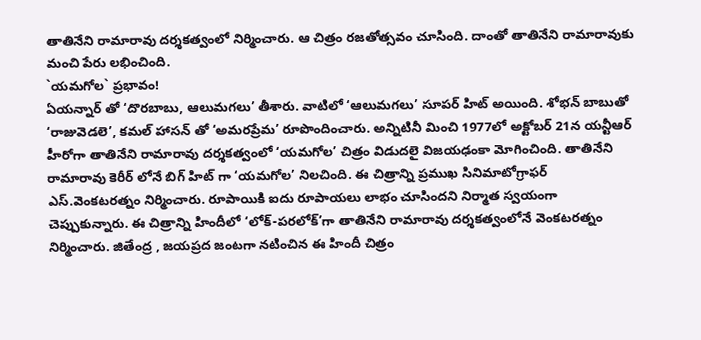తాతినేని రామారావు దర్శకత్వంలో నిర్మించారు. ఆ చిత్రం రజతోత్సవం చూసింది. దాంతో తాతినేని రామారావుకు మంచి పేరు లభించింది.
`యమగోల` ప్రభావం!
ఏయన్నార్ తో ‘దొరబాబు, ఆలుమగలు’ తీశారు. వాటిలో ‘ఆలుమగలు’ సూపర్ హిట్ అయింది. శోభన్ బాబుతో ‘రాజువెడలె’, కమల్ హాసన్ తో ‘అమరప్రేమ’ రూపొందించారు. అన్నిటినీ మించి 1977లో అక్టోబర్ 21న యన్టీఆర్ హీరోగా తాతినేని రామారావు దర్శకత్వంలో ‘యమగోల’ చిత్రం విడుదలై విజయఢంకా మోగించింది. తాతినేని రామారావు కెరీర్ లోనే బిగ్ హిట్ గా ‘యమగోల’ నిలచింది. ఈ చిత్రాన్ని ప్రముఖ సినిమాటోగ్రాఫర్ ఎస్.వెంకటరత్నం నిర్మించారు. రూపాయికి ఐదు రూపాయలు లాభం చూసిందని నిర్మాత స్వయంగా చెప్పుకున్నారు. ఈ చిత్రాన్ని హిందీలో ‘లోక్-పరలోక్’గా తాతినేని రామారావు దర్శకత్వంలోనే వెంకటరత్నం నిర్మించారు. జితేంద్ర , జయప్రద జంటగా నటించిన ఈ హిందీ చిత్రం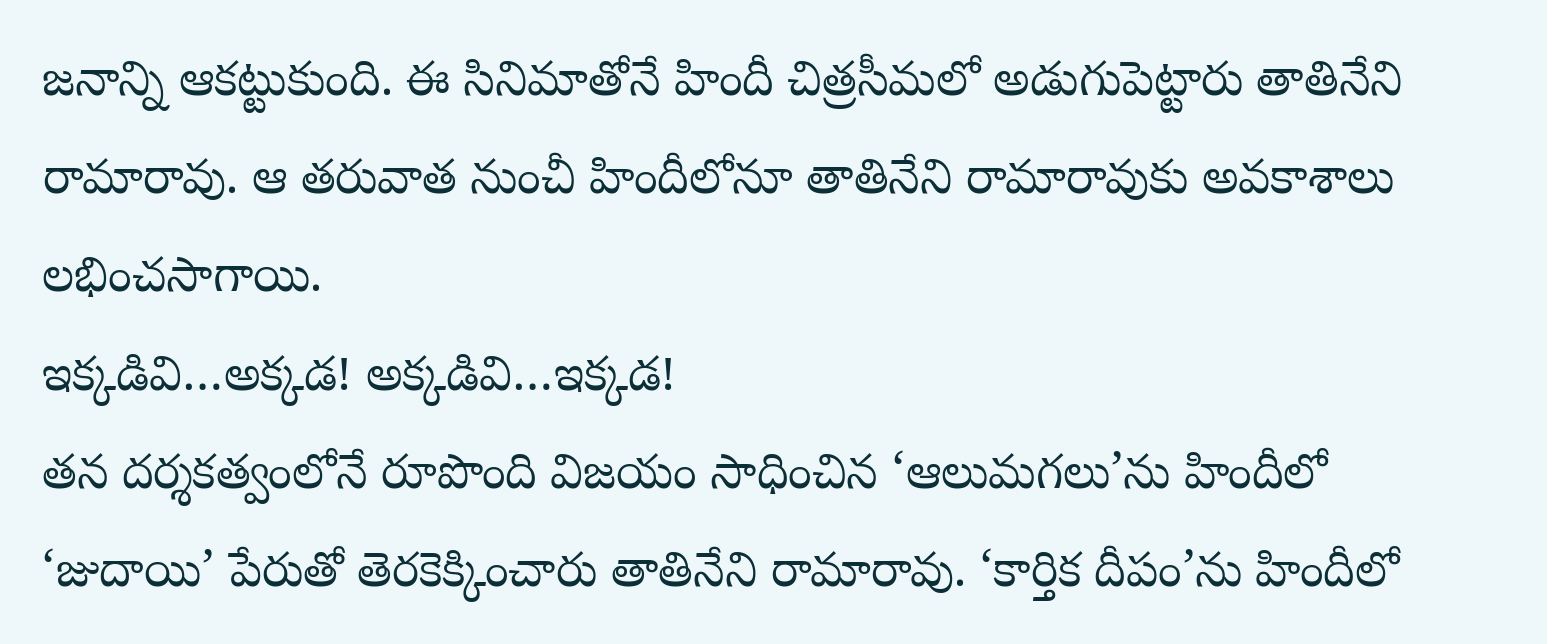జనాన్ని ఆకట్టుకుంది. ఈ సినిమాతోనే హిందీ చిత్రసీమలో అడుగుపెట్టారు తాతినేని రామారావు. ఆ తరువాత నుంచీ హిందీలోనూ తాతినేని రామారావుకు అవకాశాలు లభించసాగాయి.
ఇక్కడివి…అక్కడ! అక్కడివి…ఇక్కడ!
తన దర్శకత్వంలోనే రూపొంది విజయం సాధించిన ‘ఆలుమగలు’ను హిందీలో ‘జుదాయి’ పేరుతో తెరకెక్కించారు తాతినేని రామారావు. ‘కార్తిక దీపం’ను హిందీలో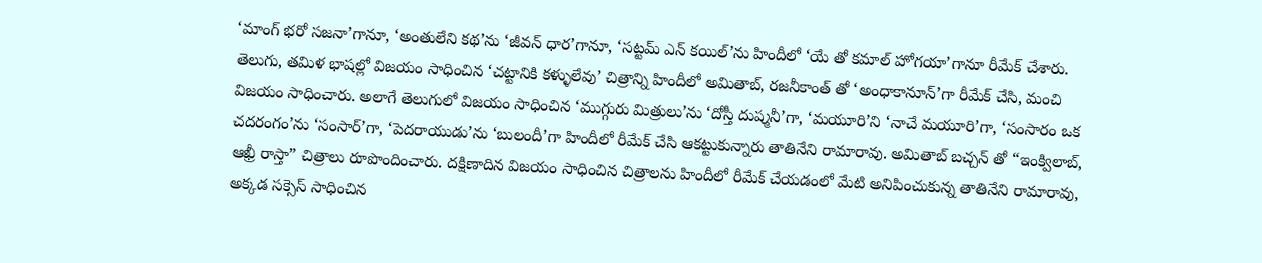‘మాంగ్ భరో సజనా’గానూ, ‘అంతులేని కథ’ను ‘జీవన్ ధార’గానూ, ‘సట్టమ్ ఎన్ కయిల్’ను హిందీలో ‘యే తో కమాల్ హోగయా’గానూ రీమేక్ చేశారు. తెలుగు, తమిళ భాషల్లో విజయం సాధించిన ‘చట్టానికి కళ్ళులేవు’ చిత్రాన్ని హిందీలో అమితాబ్, రజనీకాంత్ తో ‘అంధాకానూన్’గా రీమేక్ చేసి, మంచి విజయం సాధించారు. అలాగే తెలుగులో విజయం సాధించిన ‘ముగ్గురు మిత్రులు’ను ‘దోస్తీ దుష్మనీ’గా, ‘మయూరి’ని ‘నాచే మయూరి’గా, ‘సంసారం ఒక చదరంగం’ను ‘సంసార్’గా, ‘పెదరాయుడు’ను ‘బులందీ’గా హిందీలో రీమేక్ చేసి ఆకట్టుకున్నారు తాతినేని రామారావు. అమితాబ్ బచ్చన్ తో “ఇంక్విలాబ్, ఆఖ్రీ రాస్తా” చిత్రాలు రూపొందించారు. దక్షిణాదిన విజయం సాధించిన చిత్రాలను హిందీలో రీమేక్ చేయడంలో మేటి అనిపించుకున్న తాతినేని రామారావు, అక్కడ సక్సెస్ సాధించిన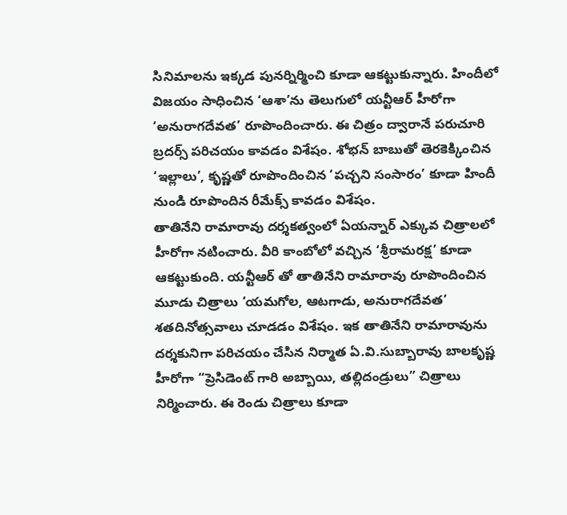సినిమాలను ఇక్కడ పునర్నిర్మించి కూడా ఆకట్టుకున్నారు. హిందీలో విజయం సాధించిన ‘ఆశా’ను తెలుగులో యన్టీఆర్ హీరోగా ‘అనురాగదేవత’ రూపొందించారు. ఈ చిత్రం ద్వారానే పరుచూరి బ్రదర్స్ పరిచయం కావడం విశేషం. శోభన్ బాబుతో తెరకెక్కించిన ‘ఇల్లాలు’, కృష్ణతో రూపొందించిన ‘పచ్చని సంసారం’ కూడా హిందీ నుండి రూపొందిన రీమేక్స్ కావడం విశేషం.
తాతినేని రామారావు దర్శకత్వంలో ఏయన్నార్ ఎక్కువ చిత్రాలలో హీరోగా నటించారు. వీరి కాంబోలో వచ్చిన ‘శ్రీరామరక్ష’ కూడా ఆకట్టుకుంది. యన్టీఆర్ తో తాతినేని రామారావు రూపొందించిన మూడు చిత్రాలు ‘యమగోల, ఆటగాడు, అనురాగదేవత’ శతదినోత్సవాలు చూడడం విశేషం. ఇక తాతినేని రామారావును దర్శకునిగా పరిచయం చేసిన నిర్మాత ఏ.వి.సుబ్బారావు బాలకృష్ణ హీరోగా “ప్రెసిడెంట్ గారి అబ్బాయి, తల్లిదండ్రులు” చిత్రాలు నిర్మించారు. ఈ రెండు చిత్రాలు కూడా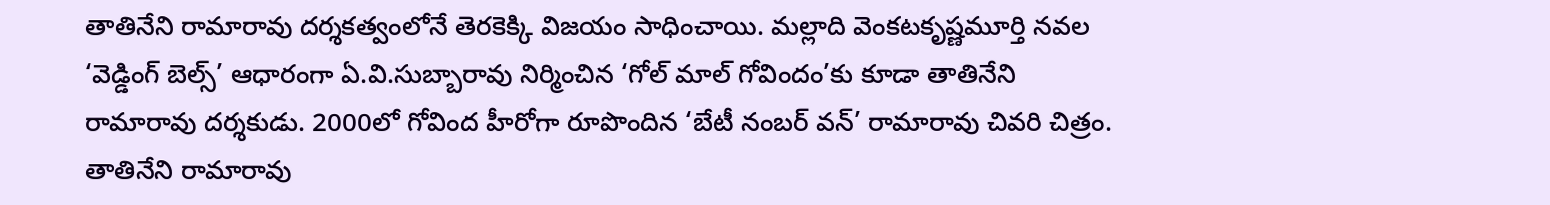తాతినేని రామారావు దర్శకత్వంలోనే తెరకెక్కి విజయం సాధించాయి. మల్లాది వెంకటకృష్ణమూర్తి నవల ‘వెడ్డింగ్ బెల్స్’ ఆధారంగా ఏ.వి.సుబ్బారావు నిర్మించిన ‘గోల్ మాల్ గోవిందం’కు కూడా తాతినేని రామారావు దర్శకుడు. 2000లో గోవింద హీరోగా రూపొందిన ‘బేటీ నంబర్ వన్’ రామారావు చివరి చిత్రం.
తాతినేని రామారావు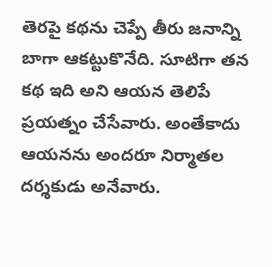తెరపై కథను చెప్పే తీరు జనాన్ని బాగా ఆకట్టుకొనేది. సూటిగా తన కథ ఇది అని ఆయన తెలిపే ప్రయత్నం చేసేవారు. అంతేకాదు ఆయనను అందరూ నిర్మాతల దర్శకుడు అనేవారు.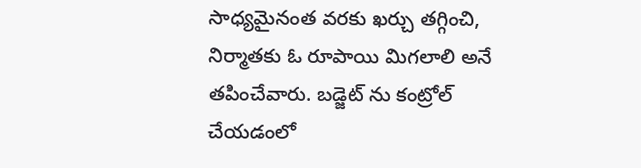సాధ్యమైనంత వరకు ఖర్చు తగ్గించి, నిర్మాతకు ఓ రూపాయి మిగలాలి అనే తపించేవారు. బడ్జెట్ ను కంట్రోల్ చేయడంలో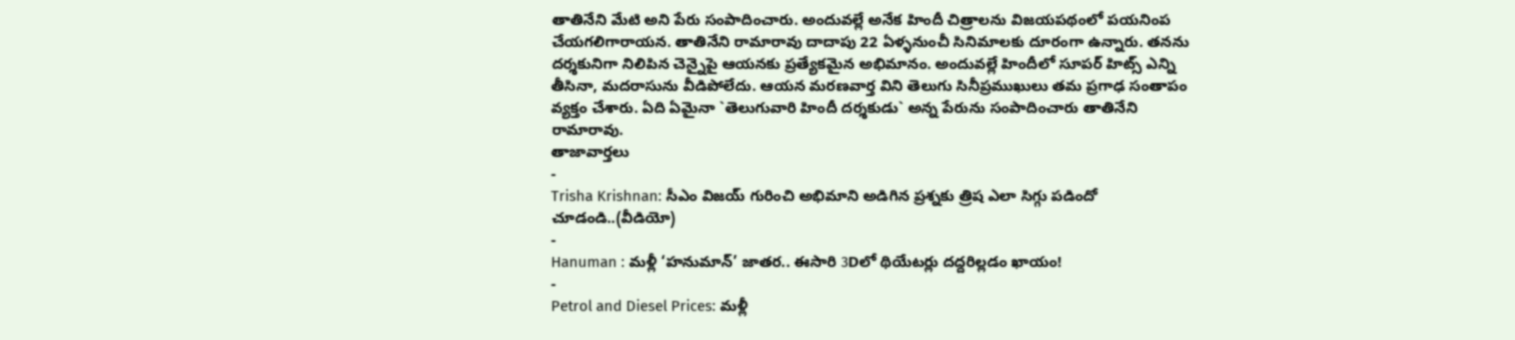తాతినేని మేటి అని పేరు సంపాదించారు. అందువల్లే అనేక హిందీ చిత్రాలను విజయపథంలో పయనింప చేయగలిగారాయన. తాతినేని రామారావు దాదాపు 22 ఏళ్ళనుంచీ సినిమాలకు దూరంగా ఉన్నారు. తనను దర్శకునిగా నిలిపిన చెన్నైపై ఆయనకు ప్రత్యేకమైన అభిమానం. అందువల్లే హిందీలో సూపర్ హిట్స్ ఎన్ని తీసినా, మదరాసును వీడిపోలేదు. ఆయన మరణవార్త విని తెలుగు సినీప్రముఖులు తమ ప్రగాఢ సంతాపం వ్యక్తం చేశారు. ఏది ఏమైనా `తెలుగువారి హిందీ దర్శకుడు` అన్న పేరును సంపాదించారు తాతినేని రామారావు.
తాజావార్తలు
-
Trisha Krishnan: సీఎం విజయ్ గురించి అభిమాని అడిగిన ప్రశ్నకు త్రిష ఎలా సిగ్గు పడిందో చూడండి..(వీడియో)
-
Hanuman : మళ్లీ ‘హనుమాన్’ జాతర.. ఈసారి 3Dలో థియేటర్లు దద్దరిల్లడం ఖాయం!
-
Petrol and Diesel Prices: మళ్లీ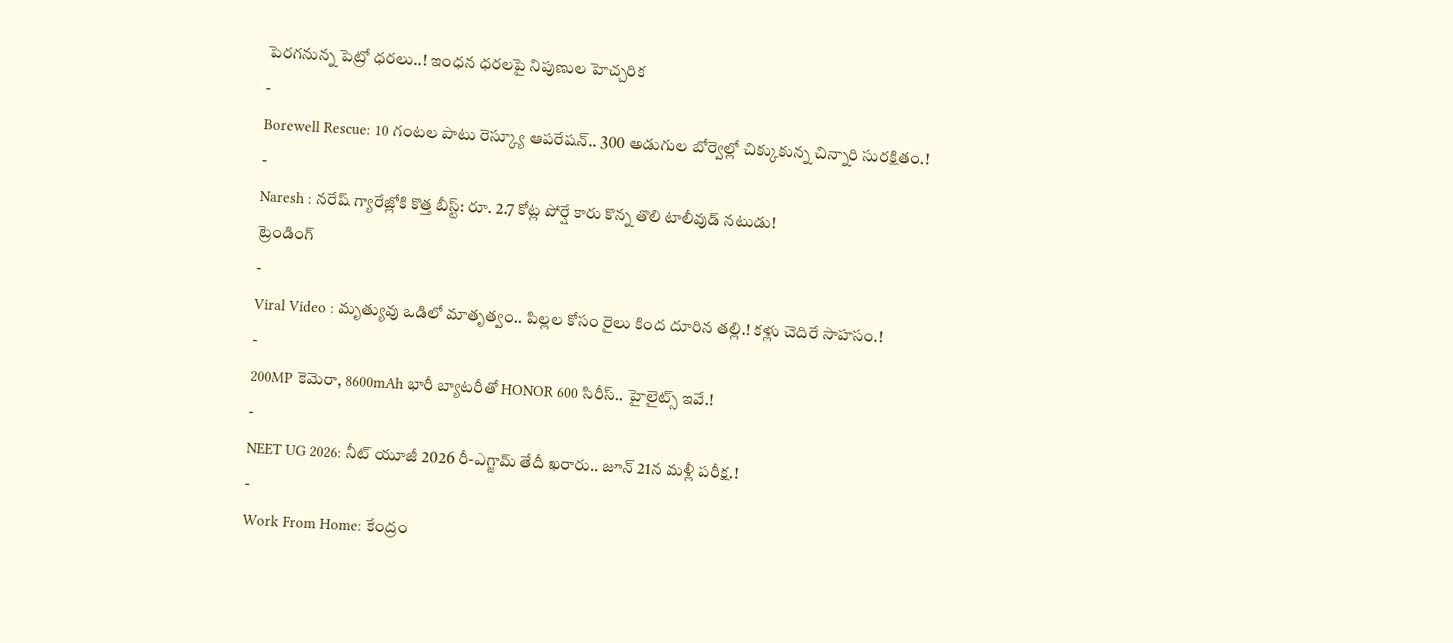పెరగనున్న పెట్రో ధరలు..! ఇంధన ధరలపై నిపుణుల హెచ్చరిక
-
Borewell Rescue: 10 గంటల పాటు రెస్క్యూ ఆపరేషన్.. 300 అడుగుల బోర్వెల్లో చిక్కుకున్న చిన్నారి సురక్షితం.!
-
Naresh : నరేష్ గ్యారేజ్లోకి కొత్త బీస్ట్: రూ. 2.7 కోట్ల పోర్షే కారు కొన్న తొలి టాలీవుడ్ నటుడు!
ట్రెండింగ్
-
Viral Video : మృత్యువు ఒడిలో మాతృత్వం.. పిల్లల కోసం రైలు కింద దూరిన తల్లి.! కళ్లు చెదిరే సాహసం.!
-
200MP కెమెరా, 8600mAh భారీ బ్యాటరీతో HONOR 600 సిరీస్.. హైలైట్స్ ఇవే.!
-
NEET UG 2026: నీట్ యూజీ 2026 రీ-ఎగ్జామ్ తేదీ ఖరారు.. జూన్ 21న మళ్లీ పరీక్ష.!
-
Work From Home: కేంద్రం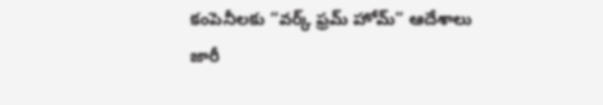కంపెనీలకు “వర్క్ ఫ్రమ్ హోమ్” ఆదేశాలు జారీ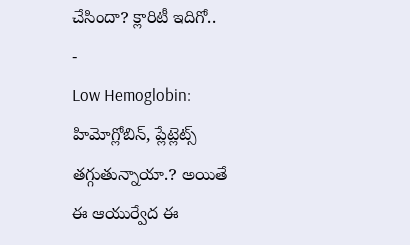చేసిందా? క్లారిటీ ఇదిగో..
-
Low Hemoglobin: హిమోగ్లోబిన్, ప్లేట్లెట్స్ తగ్గుతున్నాయా.? అయితే ఈ ఆయుర్వేద ఈ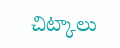చిట్కాలు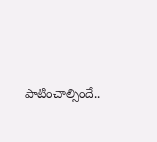పాటించాల్సిందే..